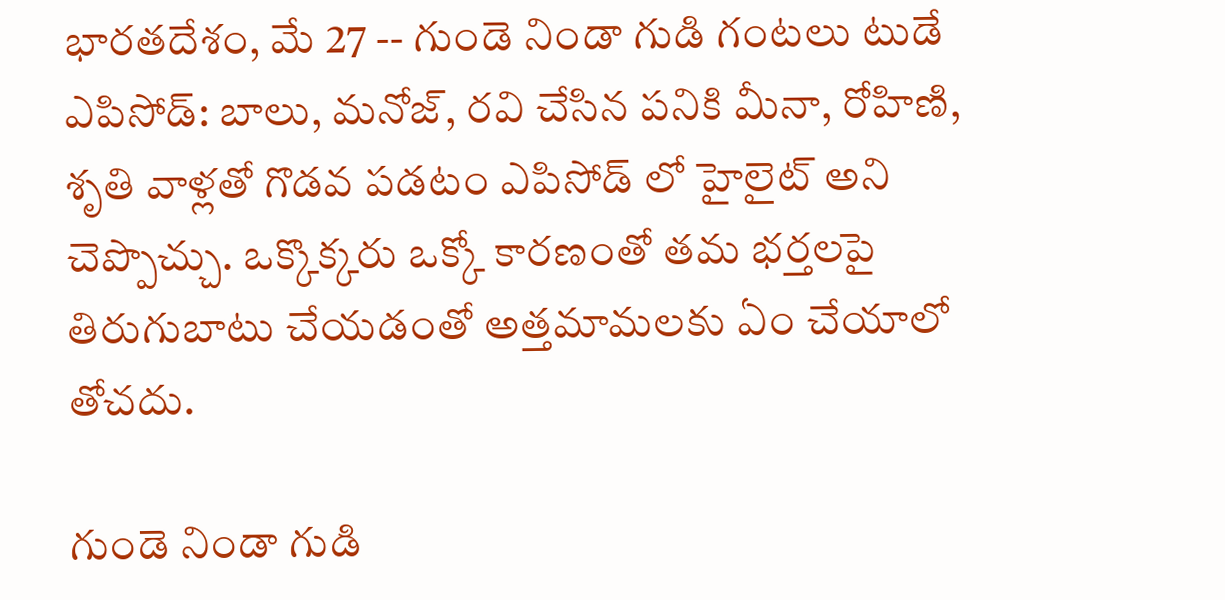భారతదేశం, మే 27 -- గుండె నిండా గుడి గంటలు టుడే ఎపిసోడ్: బాలు, మనోజ్, రవి చేసిన పనికి మీనా, రోహిణి, శృతి వాళ్లతో గొడవ పడటం ఎపిసోడ్ లో హైలైట్ అని చెప్పొచ్చు. ఒక్కొక్కరు ఒక్కో కారణంతో తమ భర్తలపై తిరుగుబాటు చేయడంతో అత్తమామలకు ఏం చేయాలో తోచదు.

గుండె నిండా గుడి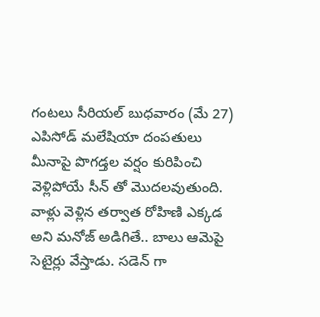గంటలు సీరియల్ బుధవారం (మే 27) ఎపిసోడ్ మలేషియా దంపతులు మీనాపై పొగడ్తల వర్షం కురిపించి వెళ్లిపోయే సీన్ తో మొదలవుతుంది. వాళ్లు వెళ్లిన తర్వాత రోహిణి ఎక్కడ అని మనోజ్ అడిగితే.. బాలు ఆమెపై సెటైర్లు వేస్తాడు. సడెన్ గా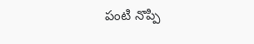పంటి నొప్పి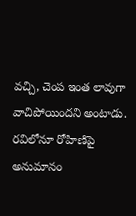వచ్చి, చెంప ఇంత లావుగా వాచిపోయిందని అంటాడు. రవిలోనూ రోహిణిపై అనుమానం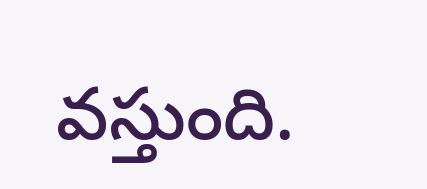వస్తుంది.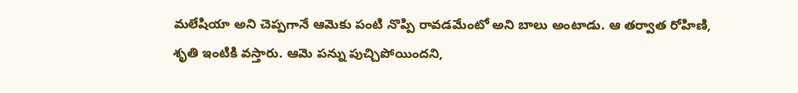మలేషియా అని చెప్పగానే ఆమెకు పంటి నొప్పి రావడమేంటో అని బాలు అంటాడు. ఆ తర్వాత రోహిణి, శృతి ఇంటికి వస్తారు. ఆమె పన్ను పుచ్చిపోయిందని,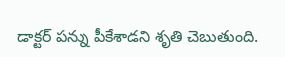డాక్టర్ పన్ను పీకేశాడని శృతి చెబుతుంది.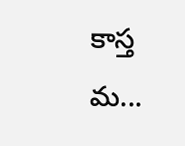కాస్త మ...